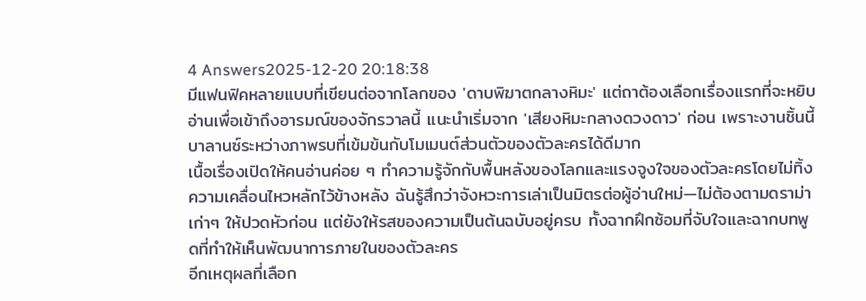4 Answers2025-12-20 20:18:38
มีแฟนฟิคหลายแบบที่เขียนต่อจากโลกของ 'ดาบพิฆาตกลางหิมะ' แต่ถาต้องเลือกเรื่องแรกที่จะหยิบอ่านเพื่อเข้าถึงอารมณ์ของจักรวาลนี้ แนะนำเริ่มจาก 'เสียงหิมะกลางดวงดาว' ก่อน เพราะงานชิ้นนี้บาลานซ์ระหว่างภาพรบที่เข้มข้นกับโมเมนต์ส่วนตัวของตัวละครได้ดีมาก
เนื้อเรื่องเปิดให้คนอ่านค่อย ๆ ทำความรู้จักกับพื้นหลังของโลกและแรงจูงใจของตัวละครโดยไม่ทิ้งความเคลื่อนไหวหลักไว้ข้างหลัง ฉันรู้สึกว่าจังหวะการเล่าเป็นมิตรต่อผู้อ่านใหม่—ไม่ต้องตามดราม่าเก่าๆ ให้ปวดหัวก่อน แต่ยังให้รสของความเป็นต้นฉบับอยู่ครบ ทั้งฉากฝึกซ้อมที่จับใจและฉากบทพูดที่ทำให้เห็นพัฒนาการภายในของตัวละคร
อีกเหตุผลที่เลือก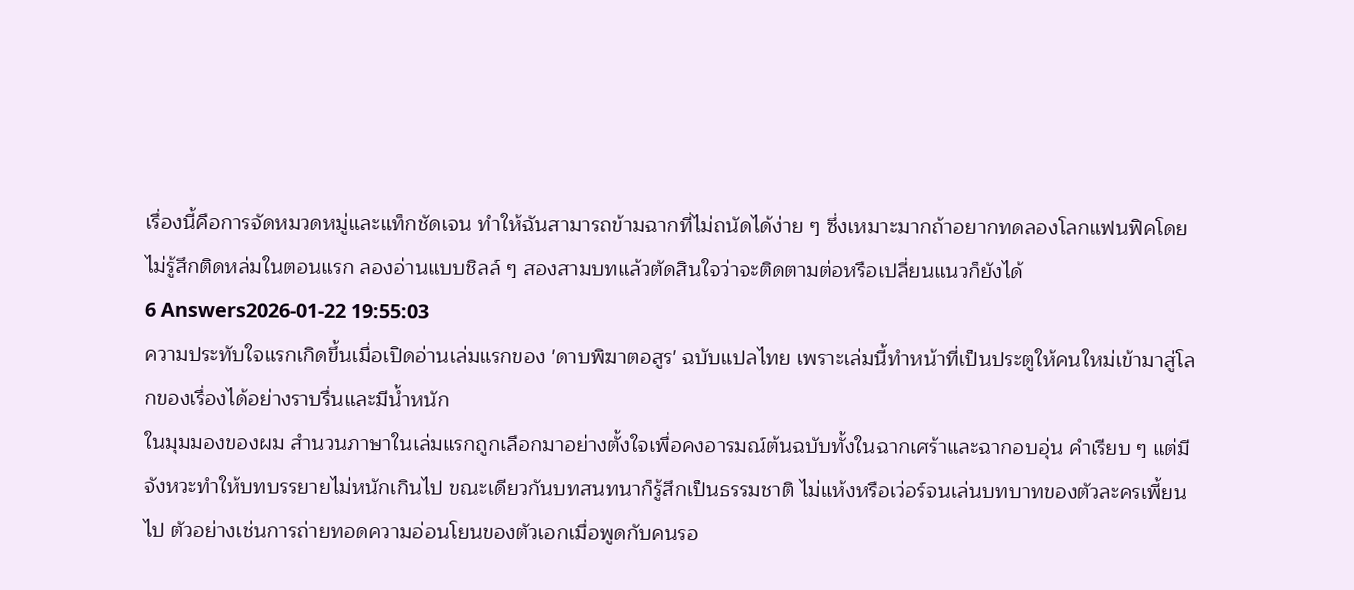เรื่องนี้คือการจัดหมวดหมู่และแท็กชัดเจน ทำให้ฉันสามารถข้ามฉากที่ไม่ถนัดได้ง่าย ๆ ซึ่งเหมาะมากถ้าอยากทดลองโลกแฟนฟิคโดยไม่รู้สึกติดหล่มในตอนแรก ลองอ่านแบบชิลล์ ๆ สองสามบทแล้วตัดสินใจว่าจะติดตามต่อหรือเปลี่ยนแนวก็ยังได้
6 Answers2026-01-22 19:55:03
ความประทับใจแรกเกิดขึ้นเมื่อเปิดอ่านเล่มแรกของ 'ดาบพิฆาตอสูร' ฉบับแปลไทย เพราะเล่มนี้ทำหน้าที่เป็นประตูให้คนใหม่เข้ามาสู่โลกของเรื่องได้อย่างราบรื่นและมีน้ำหนัก
ในมุมมองของผม สำนวนภาษาในเล่มแรกถูกเลือกมาอย่างตั้งใจเพื่อคงอารมณ์ต้นฉบับทั้งในฉากเศร้าและฉากอบอุ่น คำเรียบ ๆ แต่มีจังหวะทำให้บทบรรยายไม่หนักเกินไป ขณะเดียวกันบทสนทนาก็รู้สึกเป็นธรรมชาติ ไม่แห้งหรือเว่อร์จนเล่นบทบาทของตัวละครเพี้ยนไป ตัวอย่างเช่นการถ่ายทอดความอ่อนโยนของตัวเอกเมื่อพูดกับคนรอ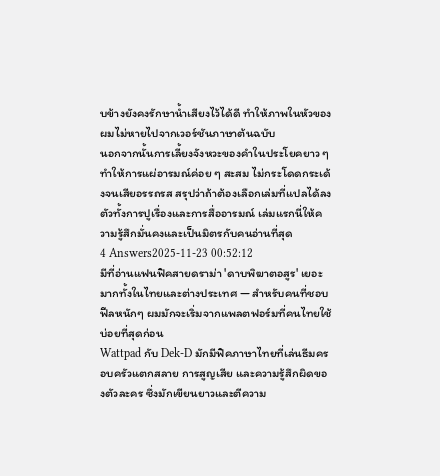บข้างยังคงรักษาน้ำเสียงไว้ได้ดี ทำให้ภาพในหัวของผมไม่หายไปจากเวอร์ชันภาษาต้นฉบับ
นอกจากนั้นการเลี้ยงจังหวะของคำในประโยคยาว ๆ ทำให้การแผ่อารมณ์ค่อย ๆ สะสม ไม่กระโดดกระเด้งจนเสียอรรถรส สรุปว่าถ้าต้องเลือกเล่มที่แปลได้ลงตัวทั้งการปูเรื่องและการสื่ออารมณ์ เล่มแรกนี่ให้ความรู้สึกมั่นคงและเป็นมิตรกับคนอ่านที่สุด
4 Answers2025-11-23 00:52:12
มีที่อ่านแฟนฟิคสายดราม่า 'ดาบพิฆาตอสูร' เยอะมากทั้งในไทยและต่างประเทศ — สำหรับคนที่ชอบฟีลหนักๆ ผมมักจะเริ่มจากแพลตฟอร์มที่คนไทยใช้บ่อยที่สุดก่อน
Wattpad กับ Dek-D มักมีฟิคภาษาไทยที่เล่นธีมครอบครัวแตกสลาย การสูญเสีย และความรู้สึกผิดของตัวละคร ซึ่งมักเขียนยาวและตีความ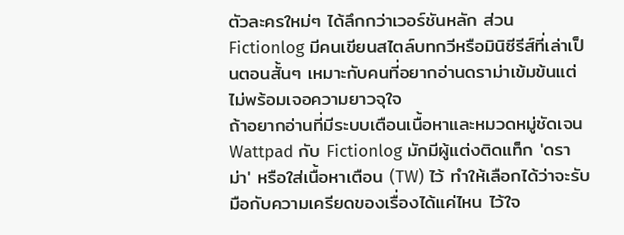ตัวละครใหม่ๆ ได้ลึกกว่าเวอร์ชันหลัก ส่วน Fictionlog มีคนเขียนสไตล์บทกวีหรือมินิซีรีส์ที่เล่าเป็นตอนสั้นๆ เหมาะกับคนที่อยากอ่านดราม่าเข้มข้นแต่ไม่พร้อมเจอความยาวจุใจ
ถ้าอยากอ่านที่มีระบบเตือนเนื้อหาและหมวดหมู่ชัดเจน Wattpad กับ Fictionlog มักมีผู้แต่งติดแท็ก 'ดราม่า' หรือใส่เนื้อหาเตือน (TW) ไว้ ทำให้เลือกได้ว่าจะรับมือกับความเครียดของเรื่องได้แค่ไหน ไว้ใจ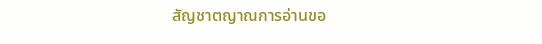สัญชาตญาณการอ่านขอ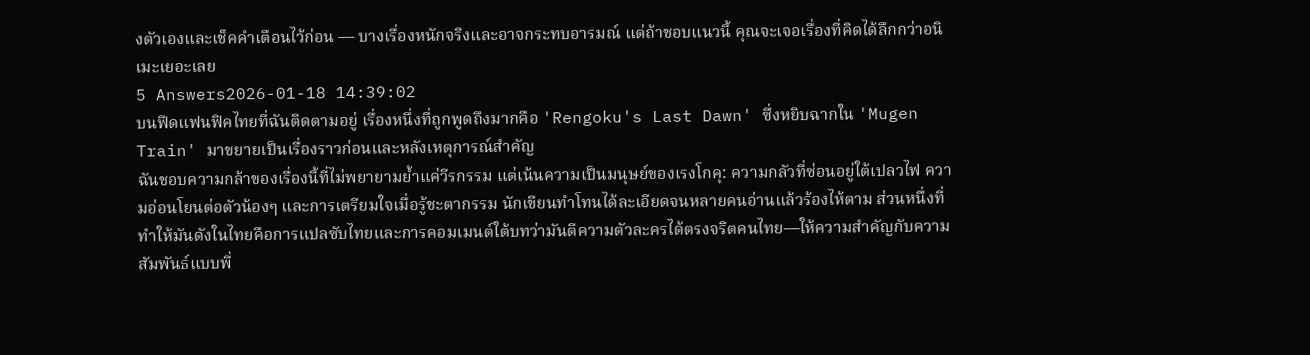งตัวเองและเช็คคำเตือนไว้ก่อน — บางเรื่องหนักจริงและอาจกระทบอารมณ์ แต่ถ้าชอบแนวนี้ คุณจะเจอเรื่องที่คิดได้ลึกกว่าอนิเมะเยอะเลย
5 Answers2026-01-18 14:39:02
บนฟีดแฟนฟิคไทยที่ฉันติดตามอยู่ เรื่องหนึ่งที่ถูกพูดถึงมากคือ 'Rengoku's Last Dawn' ซึ่งหยิบฉากใน 'Mugen Train' มาขยายเป็นเรื่องราวก่อนและหลังเหตุการณ์สำคัญ
ฉันชอบความกล้าของเรื่องนี้ที่ไม่พยายามย้ำแค่วีรกรรม แต่เน้นความเป็นมนุษย์ของเรงโกคุ: ความกลัวที่ซ่อนอยู่ใต้เปลวไฟ ความอ่อนโยนต่อตัวน้องๆ และการเตรียมใจเมื่อรู้ชะตากรรม นักเขียนทำโทนได้ละเอียดจนหลายคนอ่านแล้วร้องไห้ตาม ส่วนหนึ่งที่ทำให้มันดังในไทยคือการแปลซับไทยและการคอมเมนต์ใต้บทว่ามันตีความตัวละครได้ตรงจริตคนไทย—ให้ความสำคัญกับความสัมพันธ์แบบพี่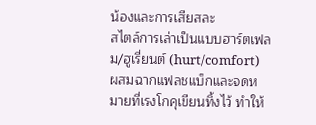น้องและการเสียสละ
สไตล์การเล่าเป็นแบบฮาร์ตเฟลม/ฮูเรี่ยนต์ (hurt/comfort) ผสมฉากแฟลชแบ็กและจดหมายที่เรงโกคุเขียนทิ้งไว้ ทำให้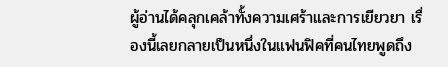ผู้อ่านได้คลุกเคล้าทั้งความเศร้าและการเยียวยา เรื่องนี้เลยกลายเป็นหนึ่งในแฟนฟิคที่คนไทยพูดถึง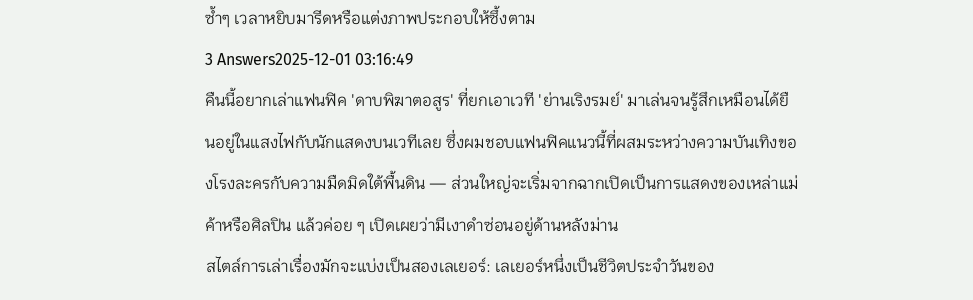ซ้ำๆ เวลาหยิบมารีดหรือแต่งภาพประกอบให้ซึ้งตาม
3 Answers2025-12-01 03:16:49
คืนนี้อยากเล่าแฟนฟิค 'ดาบพิฆาตอสูร' ที่ยกเอาเวที 'ย่านเริงรมย์' มาเล่นจนรู้สึกเหมือนได้ยืนอยู่ในแสงไฟกับนักแสดงบนเวทีเลย ซึ่งผมชอบแฟนฟิคแนวนี้ที่ผสมระหว่างความบันเทิงของโรงละครกับความมืดมิดใต้พื้นดิน — ส่วนใหญ่จะเริ่มจากฉากเปิดเป็นการแสดงของเหล่าแม่ค้าหรือศิลปิน แล้วค่อย ๆ เปิดเผยว่ามีเงาดำซ่อนอยู่ด้านหลังม่าน
สไตล์การเล่าเรื่องมักจะแบ่งเป็นสองเลเยอร์: เลเยอร์หนึ่งเป็นชีวิตประจำวันของ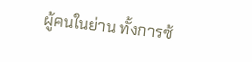ผู้คนในย่าน ทั้งการซ้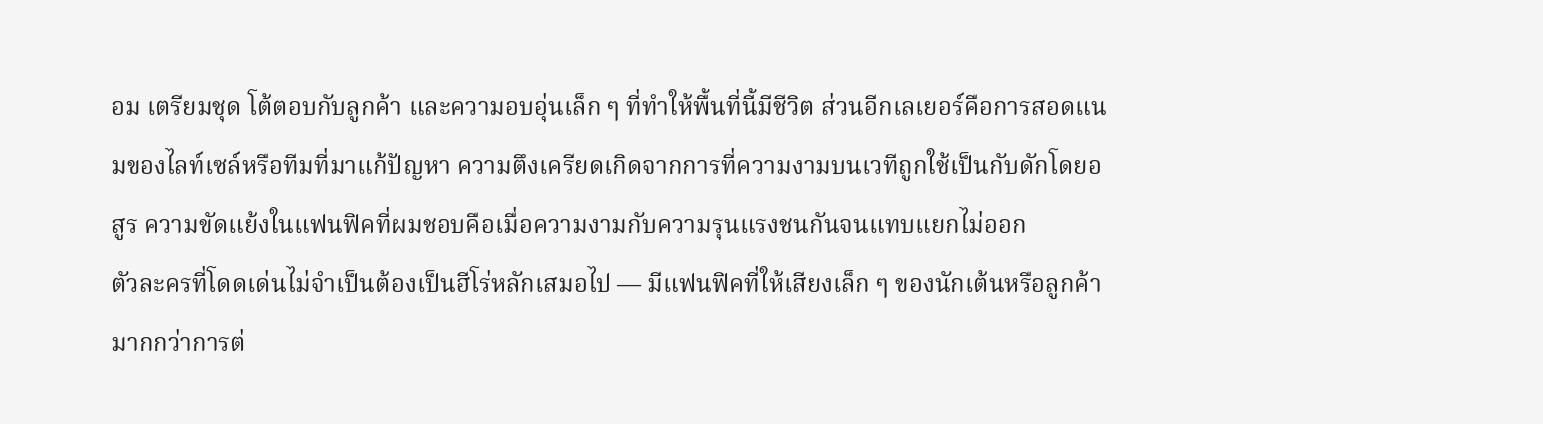อม เตรียมชุด โต้ตอบกับลูกค้า และความอบอุ่นเล็ก ๆ ที่ทำให้พื้นที่นี้มีชีวิต ส่วนอีกเลเยอร์คือการสอดแนมของไลท์เซล์หรือทีมที่มาแก้ปัญหา ความตึงเครียดเกิดจากการที่ความงามบนเวทีถูกใช้เป็นกับดักโดยอสูร ความขัดแย้งในแฟนฟิคที่ผมชอบคือเมื่อความงามกับความรุนแรงชนกันจนแทบแยกไม่ออก
ตัวละครที่โดดเด่นไม่จำเป็นต้องเป็นฮีโร่หลักเสมอไป — มีแฟนฟิคที่ให้เสียงเล็ก ๆ ของนักเต้นหรือลูกค้ามากกว่าการต่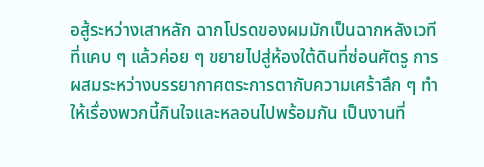อสู้ระหว่างเสาหลัก ฉากโปรดของผมมักเป็นฉากหลังเวทีที่แคบ ๆ แล้วค่อย ๆ ขยายไปสู่ห้องใต้ดินที่ซ่อนศัตรู การผสมระหว่างบรรยากาศตระการตากับความเศร้าลึก ๆ ทำให้เรื่องพวกนี้กินใจและหลอนไปพร้อมกัน เป็นงานที่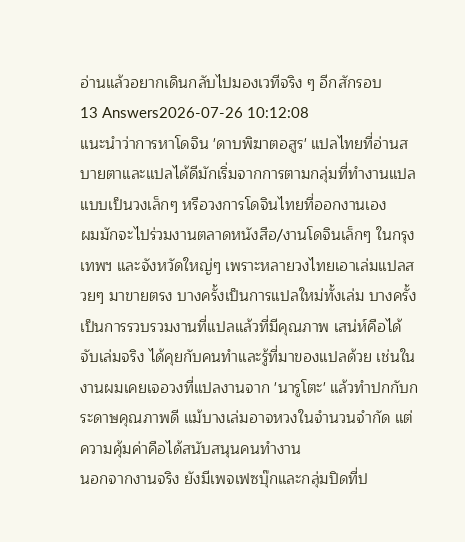อ่านแล้วอยากเดินกลับไปมองเวทีจริง ๆ อีกสักรอบ
13 Answers2026-07-26 10:12:08
แนะนำว่าการหาโดจิน 'ดาบพิฆาตอสูร' แปลไทยที่อ่านสบายตาและแปลได้ดีมักเริ่มจากการตามกลุ่มที่ทำงานแปลแบบเป็นวงเล็กๆ หรือวงการโดจินไทยที่ออกงานเอง
ผมมักจะไปร่วมงานตลาดหนังสือ/งานโดจินเล็กๆ ในกรุงเทพฯ และจังหวัดใหญ่ๆ เพราะหลายวงไทยเอาเล่มแปลสวยๆ มาขายตรง บางครั้งเป็นการแปลใหม่ทั้งเล่ม บางครั้งเป็นการรวบรวมงานที่แปลแล้วที่มีคุณภาพ เสน่ห์คือได้จับเล่มจริง ได้คุยกับคนทำและรู้ที่มาของแปลด้วย เช่นในงานผมเคยเจอวงที่แปลงานจาก 'นารูโตะ' แล้วทำปกกับกระดาษคุณภาพดี แม้บางเล่มอาจหวงในจำนวนจำกัด แต่ความคุ้มค่าคือได้สนับสนุนคนทำงาน
นอกจากงานจริง ยังมีเพจเฟซบุ๊กและกลุ่มปิดที่ป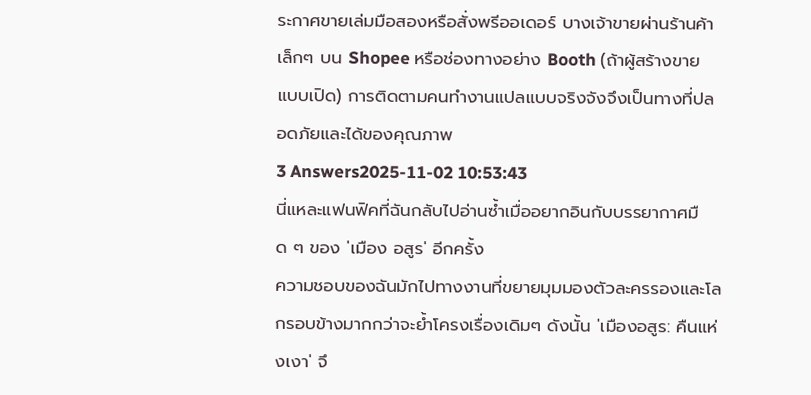ระกาศขายเล่มมือสองหรือสั่งพรีออเดอร์ บางเจ้าขายผ่านร้านค้าเล็กๆ บน Shopee หรือช่องทางอย่าง Booth (ถ้าผู้สร้างขายแบบเปิด) การติดตามคนทำงานแปลแบบจริงจังจึงเป็นทางที่ปลอดภัยและได้ของคุณภาพ
3 Answers2025-11-02 10:53:43
นี่แหละแฟนฟิคที่ฉันกลับไปอ่านซ้ำเมื่ออยากอินกับบรรยากาศมืด ๆ ของ 'เมือง อสูร' อีกครั้ง
ความชอบของฉันมักไปทางงานที่ขยายมุมมองตัวละครรองและโลกรอบข้างมากกว่าจะย้ำโครงเรื่องเดิมๆ ดังนั้น 'เมืองอสูร: คืนแห่งเงา' จึ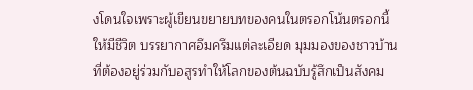งโดนใจเพราะผู้เขียนขยายบทของคนในตรอกโน้นตรอกนี้ให้มีชีวิต บรรยากาศอึมครึมแต่ละเอียด มุมมองของชาวบ้านที่ต้องอยู่ร่วมกับอสูรทำให้โลกของต้นฉบับรู้สึกเป็นสังคม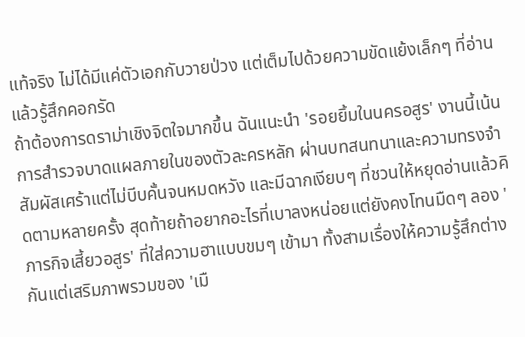แท้จริง ไม่ได้มีแค่ตัวเอกกับวายป่วง แต่เต็มไปด้วยความขัดแย้งเล็กๆ ที่อ่านแล้วรู้สึกคอกรัด
ถ้าต้องการดราม่าเชิงจิตใจมากขึ้น ฉันแนะนำ 'รอยยิ้มในนครอสูร' งานนี้เน้นการสำรวจบาดแผลภายในของตัวละครหลัก ผ่านบทสนทนาและความทรงจำ สัมผัสเศร้าแต่ไม่บีบคั้นจนหมดหวัง และมีฉากเงียบๆ ที่ชวนให้หยุดอ่านแล้วคิดตามหลายครั้ง สุดท้ายถ้าอยากอะไรที่เบาลงหน่อยแต่ยังคงโทนมืดๆ ลอง 'ภารกิจเสี้ยวอสูร' ที่ใส่ความฮาแบบขมๆ เข้ามา ทั้งสามเรื่องให้ความรู้สึกต่างกันแต่เสริมภาพรวมของ 'เมื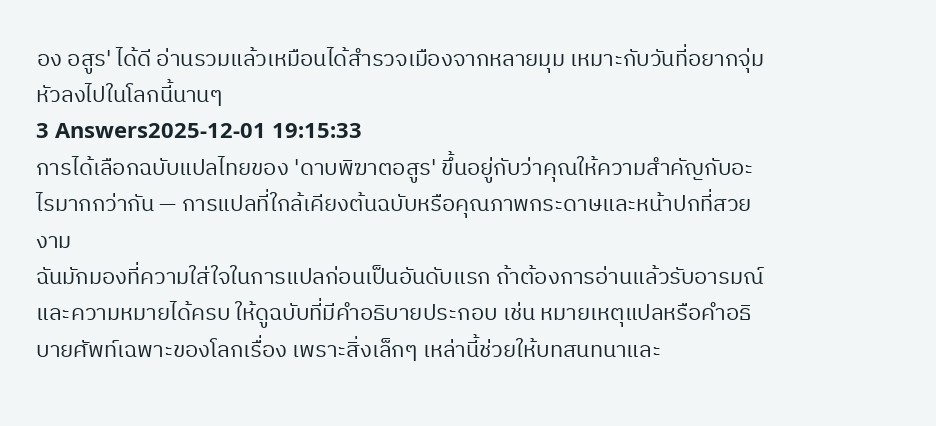อง อสูร' ได้ดี อ่านรวมแล้วเหมือนได้สำรวจเมืองจากหลายมุม เหมาะกับวันที่อยากจุ่มหัวลงไปในโลกนี้นานๆ
3 Answers2025-12-01 19:15:33
การได้เลือกฉบับแปลไทยของ 'ดาบพิฆาตอสูร' ขึ้นอยู่กับว่าคุณให้ความสำคัญกับอะไรมากกว่ากัน — การแปลที่ใกล้เคียงต้นฉบับหรือคุณภาพกระดาษและหน้าปกที่สวยงาม
ฉันมักมองที่ความใส่ใจในการแปลก่อนเป็นอันดับแรก ถ้าต้องการอ่านแล้วรับอารมณ์และความหมายได้ครบ ให้ดูฉบับที่มีคำอธิบายประกอบ เช่น หมายเหตุแปลหรือคำอธิบายศัพท์เฉพาะของโลกเรื่อง เพราะสิ่งเล็กๆ เหล่านี้ช่วยให้บทสนทนาและ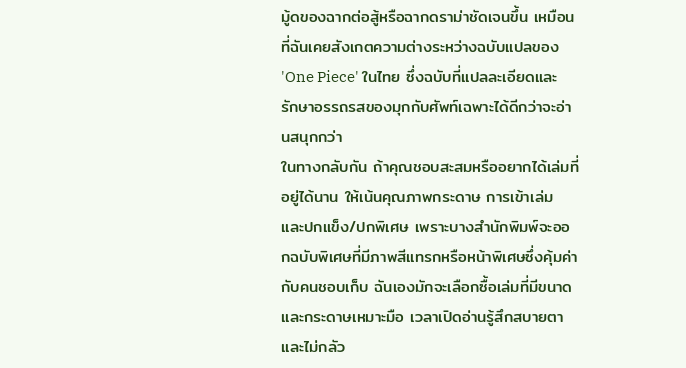มู้ดของฉากต่อสู้หรือฉากดราม่าชัดเจนขึ้น เหมือนที่ฉันเคยสังเกตความต่างระหว่างฉบับแปลของ 'One Piece' ในไทย ซึ่งฉบับที่แปลละเอียดและรักษาอรรถรสของมุกกับศัพท์เฉพาะได้ดีกว่าจะอ่านสนุกกว่า
ในทางกลับกัน ถ้าคุณชอบสะสมหรืออยากได้เล่มที่อยู่ได้นาน ให้เน้นคุณภาพกระดาษ การเข้าเล่ม และปกแข็ง/ปกพิเศษ เพราะบางสำนักพิมพ์จะออกฉบับพิเศษที่มีภาพสีแทรกหรือหน้าพิเศษซึ่งคุ้มค่ากับคนชอบเก็บ ฉันเองมักจะเลือกซื้อเล่มที่มีขนาดและกระดาษเหมาะมือ เวลาเปิดอ่านรู้สึกสบายตาและไม่กลัว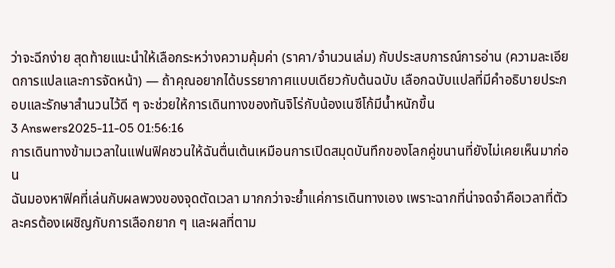ว่าจะฉีกง่าย สุดท้ายแนะนำให้เลือกระหว่างความคุ้มค่า (ราคา/จำนวนเล่ม) กับประสบการณ์การอ่าน (ความละเอียดการแปลและการจัดหน้า) — ถ้าคุณอยากได้บรรยากาศแบบเดียวกับต้นฉบับ เลือกฉบับแปลที่มีคำอธิบายประกอบและรักษาสำนวนไว้ดี ๆ จะช่วยให้การเดินทางของทันจิโร่กับน้องเนซึโก้มีน้ำหนักขึ้น
3 Answers2025-11-05 01:56:16
การเดินทางข้ามเวลาในแฟนฟิคชวนให้ฉันตื่นเต้นเหมือนการเปิดสมุดบันทึกของโลกคู่ขนานที่ยังไม่เคยเห็นมาก่อน
ฉันมองหาฟิคที่เล่นกับผลพวงของจุดตัดเวลา มากกว่าจะย้ำแค่การเดินทางเอง เพราะฉากที่น่าจดจำคือเวลาที่ตัวละครต้องเผชิญกับการเลือกยาก ๆ และผลที่ตาม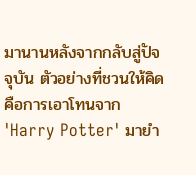มานานหลังจากกลับสู่ปัจจุบัน ตัวอย่างที่ชวนให้คิดคือการเอาโทนจาก 'Harry Potter' มายำ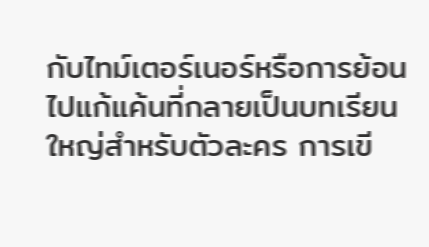กับไทม์เตอร์เนอร์หรือการย้อนไปแก้แค้นที่กลายเป็นบทเรียนใหญ่สำหรับตัวละคร การเขี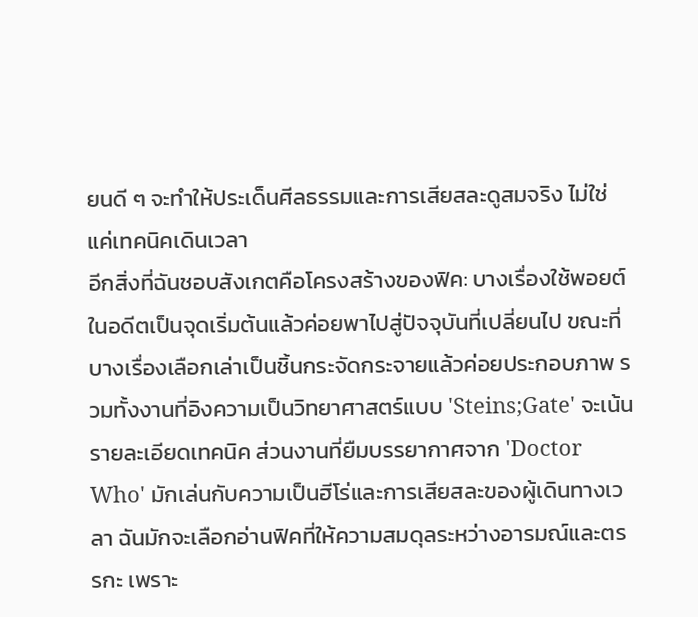ยนดี ๆ จะทำให้ประเด็นศีลธรรมและการเสียสละดูสมจริง ไม่ใช่แค่เทคนิคเดินเวลา
อีกสิ่งที่ฉันชอบสังเกตคือโครงสร้างของฟิค: บางเรื่องใช้พอยต์ในอดีตเป็นจุดเริ่มต้นแล้วค่อยพาไปสู่ปัจจุบันที่เปลี่ยนไป ขณะที่บางเรื่องเลือกเล่าเป็นชิ้นกระจัดกระจายแล้วค่อยประกอบภาพ รวมทั้งงานที่อิงความเป็นวิทยาศาสตร์แบบ 'Steins;Gate' จะเน้นรายละเอียดเทคนิค ส่วนงานที่ยืมบรรยากาศจาก 'Doctor Who' มักเล่นกับความเป็นฮีโร่และการเสียสละของผู้เดินทางเวลา ฉันมักจะเลือกอ่านฟิคที่ให้ความสมดุลระหว่างอารมณ์และตรรกะ เพราะ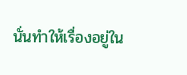นั่นทำให้เรื่องอยู่ใน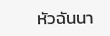หัวฉันนา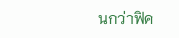นกว่าฟิค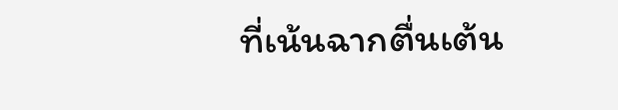ที่เน้นฉากตื่นเต้น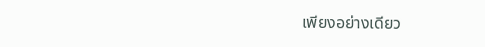เพียงอย่างเดียว